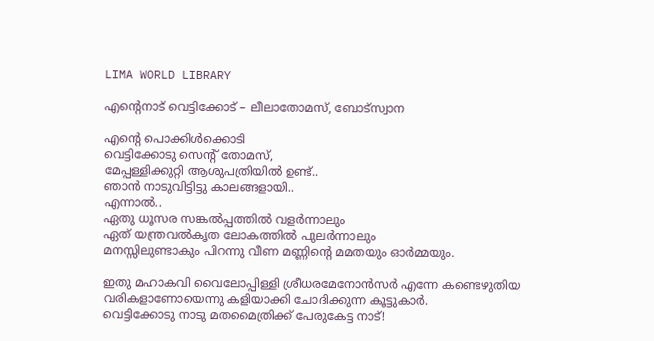LIMA WORLD LIBRARY

എന്റെനാട് വെട്ടിക്കോട് – ലീലാതോമസ്, ബോട്സ്വാന

എന്റെ പൊക്കിൾക്കൊടി
വെട്ടിക്കോടു സെന്റ് തോമസ്,
മേപ്പള്ളിക്കുറ്റി ആശുപത്രിയിൽ ഉണ്ട്..
ഞാൻ നാടുവിട്ടിട്ടു കാലങ്ങളായി..
എന്നാൽ..
ഏതു ധൂസര സങ്കൽപ്പത്തിൽ വളർന്നാലും
ഏത് യന്ത്രവൽകൃത ലോകത്തിൽ പുലർന്നാലും
മനസ്സിലുണ്ടാകും പിറന്നു വീണ മണ്ണിന്റെ മമതയും ഓർമ്മയും.

ഇതു മഹാകവി വൈലോപ്പിള്ളി ശ്രീധരമേനോൻസർ എന്നേ കണ്ടെഴുതിയ വരികളാണോയെന്നു കളിയാക്കി ചോദിക്കുന്ന കൂട്ടുകാർ.
വെട്ടിക്കോടു നാടു മതമൈത്രിക്ക് പേരുകേട്ട നാട്!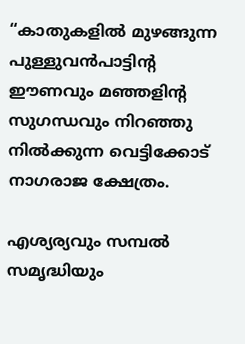“കാതുകളില്‍ മുഴങ്ങുന്ന പുള്ളുവൻപാട്ടിന്റ ഈണവും മഞ്ഞളിന്റ സുഗന്ധവും നിറഞ്ഞു നിൽക്കുന്ന വെട്ടിക്കോട് നാഗരാജ ക്ഷേത്രം.

എശ്യര്യവും സമ്പൽ സമൃദ്ധിയും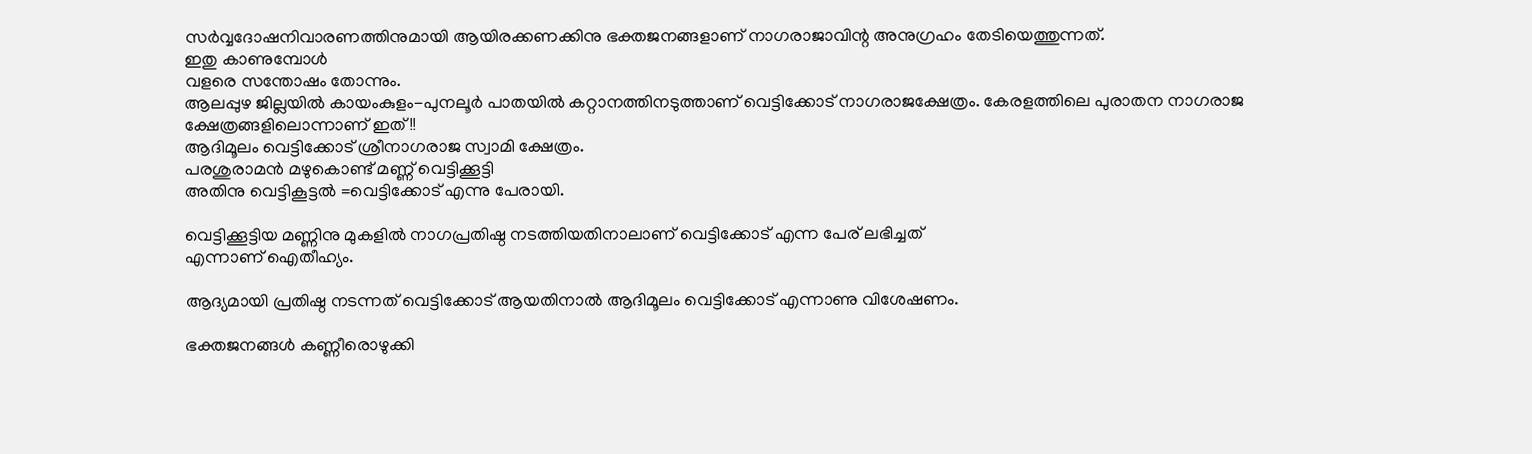സർവ്വദോഷനിവാരണത്തിനുമായി ആയിരക്കണക്കിനു ഭക്തജനങ്ങളാണ് നാഗരാജാവിന്റ അനുഗ്രഹം തേടിയെത്തുന്നത്.
ഇതു കാണുമ്പോൾ
വളരെ സന്തോഷം തോന്നും.
ആലപ്പുഴ ജില്ലയിൽ കായംകുളം-പുനലൂർ പാതയിൽ കറ്റാനത്തിനടുത്താണ് വെട്ടിക്കോട് നാഗരാജക്ഷേത്രം. കേരളത്തിലെ പുരാതന നാഗരാജ ക്ഷേത്രങ്ങളിലൊന്നാണ് ഇത്!!
ആദിമൂലം വെട്ടിക്കോട് ശ്രീനാഗരാജ സ്വാമി ക്ഷേത്രം.
പരശുരാമന്‍ മഴുകൊണ്ട് മണ്ണ് വെട്ടിക്കൂട്ടി
അതിനു വെട്ടികൂട്ടൽ =വെട്ടിക്കോട് എന്നു പേരായി.

വെട്ടിക്കൂട്ടിയ മണ്ണിനു മുകളില്‍ നാഗപ്രതിഷ്ഠ നടത്തിയതിനാലാണ് വെട്ടിക്കോട് എന്ന പേര് ലഭിച്ചത്
എന്നാണ് ഐതീഹ്യം.

ആദ്യമായി പ്രതിഷ്ഠ നടന്നത് വെട്ടിക്കോട് ആയതിനാല്‍ ആദിമൂലം വെട്ടിക്കോട് എന്നാണു വിശേഷണം.

ഭക്തജനങ്ങൾ കണ്ണീരൊഴുക്കി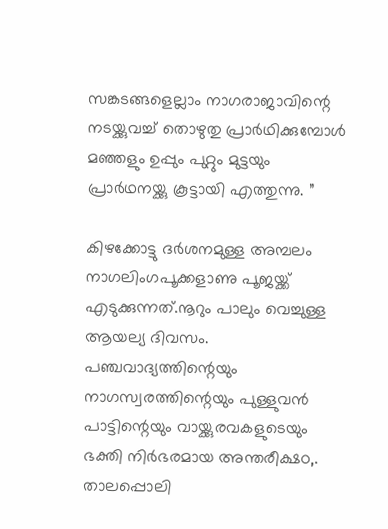സങ്കടങ്ങളെല്ലാം നാഗരാജാവിന്റെ നടയ്ക്കുവച്ച് തൊഴുതു പ്രാര്‍ഥിക്കുമ്പോൾ മഞ്ഞളും ഉപ്പും പുറ്റും മുട്ടയും പ്രാര്‍ഥനയ്ക്കു കൂട്ടായി എത്തുന്നു. ”

കിഴക്കോട്ടു ദർശനമുള്ള അമ്പലം നാഗലിംഗപൂക്കളാണു പൂജയ്ക്ക്‌ എടുക്കുന്നത്.നൂറും പാലും വെച്ചുള്ള ആയല്യ ദിവസം. പഞ്ചവാദ്യത്തിന്റെയും നാഗസ്വരത്തിന്റെയും പുള്ളുവൻ പാട്ടിന്റെയും വായ്ക്കുരവകളുടെയും ഭക്തി നിർഭരമായ അന്തരീക്ഷo,. താലപ്പൊലി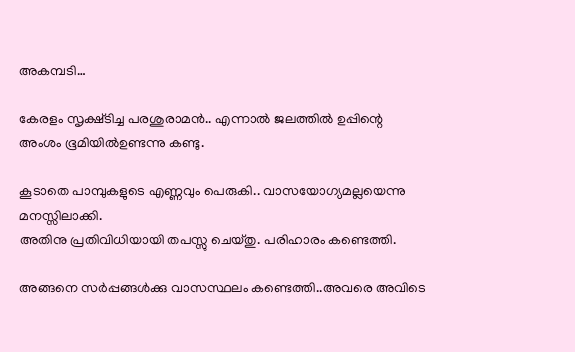അകമ്പടി…

കേരളം സൃക്ഷ്ടിച്ച പരശുരാമൻ.. എന്നാൽ ജലത്തിൽ ഉപ്പിന്റെ അംശം ഭൂമിയിൽഉണ്ടന്നു കണ്ടു.

കൂടാതെ പാമ്പുകളുടെ എണ്ണവും പെരുകി.. വാസയോഗ്യമല്ലയെന്നു മനസ്സിലാക്കി.
അതിനു പ്രതിവിധിയായി തപസ്സു ചെയ്തു. പരിഹാരം കണ്ടെത്തി.

അങ്ങനെ സർപ്പങ്ങൾക്കു വാസസ്ഥലം കണ്ടെത്തി..അവരെ അവിടെ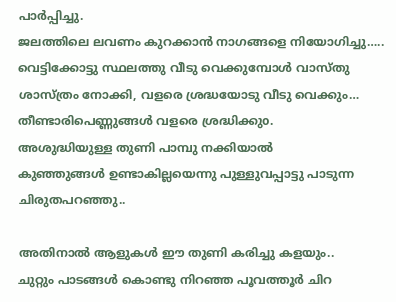പാർപ്പിച്ചു.
ജലത്തിലെ ലവണം കുറക്കാൻ നാഗങ്ങളെ നിയോഗിച്ചു…..
വെട്ടിക്കോട്ടു സ്ഥലത്തു വീടു വെക്കുമ്പോൾ വാസ്തു ശാസ്ത്രം നോക്കി, വളരെ ശ്രദ്ധയോടു വീടു വെക്കും…
തീണ്ടാരിപെണ്ണുങ്ങൾ വളരെ ശ്രദ്ധിക്കുo.
അശുദ്ധിയുള്ള തുണി പാമ്പു നക്കിയാൽ
കുഞ്ഞുങ്ങൾ ഉണ്ടാകില്ലയെന്നു പുള്ളുവപ്പാട്ടു പാടുന്ന ചിരുതപറഞ്ഞു..

അതിനാൽ ആളുകൾ ഈ തുണി കരിച്ചു കളയും..
ചുറ്റും പാടങ്ങൾ കൊണ്ടു നിറഞ്ഞ പൂവത്തൂർ ചിറ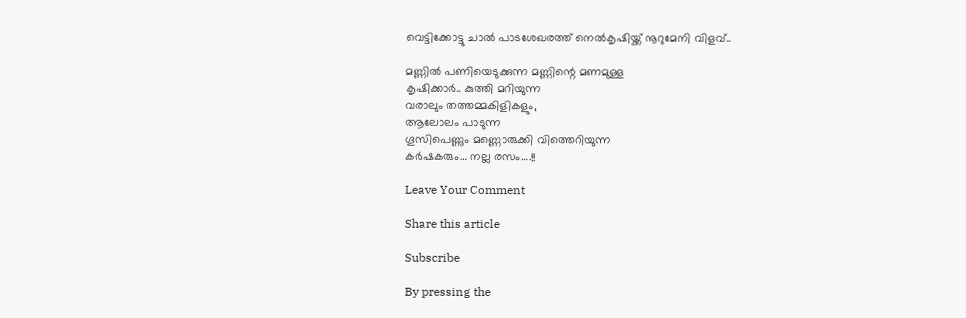വെട്ടിക്കോട്ടു ചാൽ പാടശേഖരത്ത് നെൽകൃഷിയ്ക്ക് നൂറുമേനി വിളവ്..

മണ്ണിൽ പണിയെടുക്കുന്ന മണ്ണിന്റെ മണമുള്ള
കൃഷിക്കാർ.. കുത്തി മറിയുന്ന
വരാലും തത്തമ്മകിളികളും,
ആലോലം പാടുന്ന
ഗൂസിപെണ്ണും മണ്ണൊരുക്കി വിത്തെറിയുന്ന
കർഷകരും… നല്ല രസം….!!

Leave Your Comment

Share this article

Subscribe

By pressing the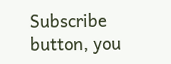Subscribe button, you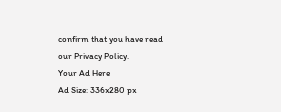confirm that you have read our Privacy Policy.
Your Ad Here
Ad Size: 336x280 px